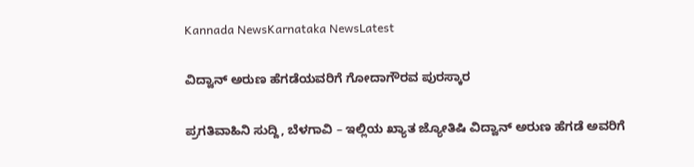Kannada NewsKarnataka NewsLatest

ವಿದ್ವಾನ್ ಅರುಣ ಹೆಗಡೆಯವರಿಗೆ ಗೋದಾಗೌರವ ಪುರಸ್ಕಾರ

ಪ್ರಗತಿವಾಹಿನಿ ಸುದ್ದಿ, ಬೆಳಗಾವಿ – ಇಲ್ಲಿಯ ಖ್ಯಾತ ಜ್ಯೋತಿಷಿ ವಿದ್ವಾನ್ ಅರುಣ ಹೆಗಡೆ ಅವರಿಗೆ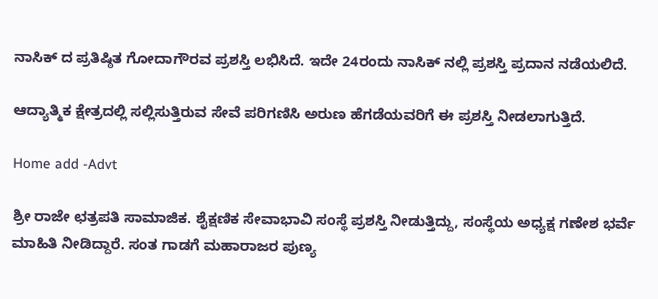ನಾಸಿಕ್ ದ ಪ್ರತಿಷ್ಠಿತ ಗೋದಾಗೌರವ ಪ್ರಶಸ್ತಿ ಲಭಿಸಿದೆ. ಇದೇ 24ರಂದು ನಾಸಿಕ್ ನಲ್ಲಿ ಪ್ರಶಸ್ತಿ ಪ್ರದಾನ ನಡೆಯಲಿದೆ.

ಆದ್ಯಾತ್ಮಿಕ ಕ್ಷೇತ್ರದಲ್ಲಿ ಸಲ್ಲಿಸುತ್ತಿರುವ ಸೇವೆ ಪರಿಗಣಿಸಿ ಅರುಣ ಹೆಗಡೆಯವರಿಗೆ ಈ ಪ್ರಶಸ್ತಿ ನೀಡಲಾಗುತ್ತಿದೆ.

Home add -Advt

ಶ್ರೀ ರಾಜೇ ಛತ್ರಪತಿ ಸಾಮಾಜಿಕ. ಶೈಕ್ಷಣಿಕ ಸೇವಾಭಾವಿ ಸಂಸ್ಥೆ ಪ್ರಶಸ್ತಿ ನೀಡುತ್ತಿದ್ದು, ಸಂಸ್ಥೆಯ ಅಧ್ಯಕ್ಷ ಗಣೇಶ ಭರ್ವೆ ಮಾಹಿತಿ ನೀಡಿದ್ದಾರೆ. ಸಂತ ಗಾಡಗೆ ಮಹಾರಾಜರ ಪುಣ್ಯ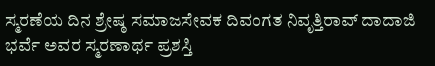ಸ್ಮರಣೆಯ ದಿನ ಶ್ರೇಷ್ಠ ಸಮಾಜಸೇವಕ ದಿವಂಗತ ನಿವೃತ್ತಿರಾವ್ ದಾದಾಜಿ ಭರ್ವೆ ಅವರ ಸ್ಮರಣಾರ್ಥ ಪ್ರಶಸ್ತಿ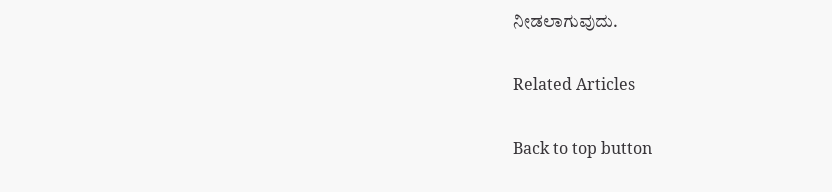ನೀಡಲಾಗುವುದು.

Related Articles

Back to top button